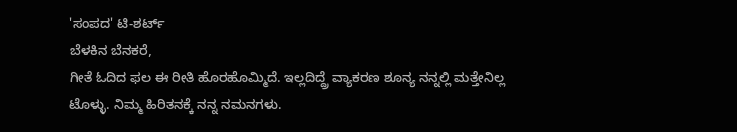'ಸಂಪದ' ಟಿ-ಶರ್ಟ್
ಬೆಳಕಿನ ಬೆನಕರೆ,
ಗೀತೆ ಓದಿದ ಫಲ ಈ ರೀತಿ ಹೊರಹೊಮ್ಮಿದೆ. ಇಲ್ಲದಿದ್ದ್ರೆ ವ್ಯಾಕರಣ ಶೂನ್ಯ ನನ್ನಲ್ಲಿ ಮತ್ತೇನಿಲ್ಲ ಟೊಳ್ಳು. ನಿಮ್ಮ ಹಿರಿತನಕ್ಕೆ ನನ್ನ ನಮನಗಳು.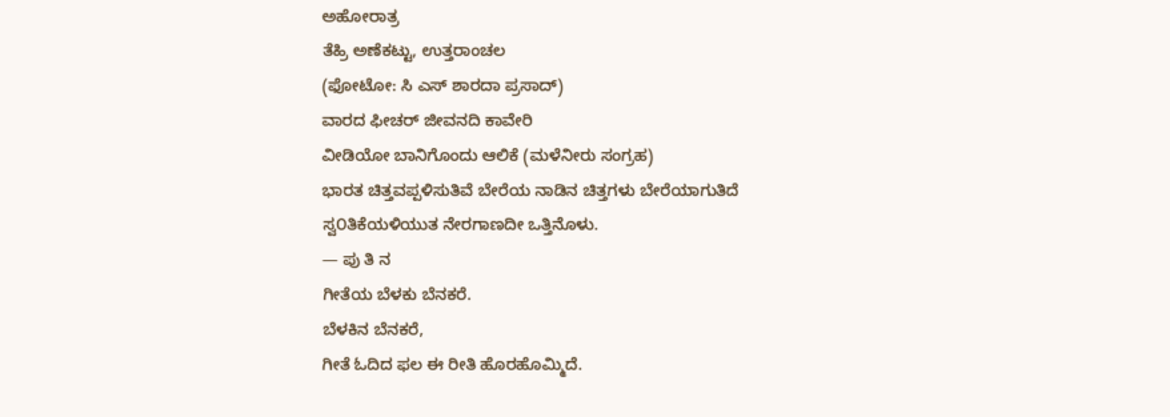ಅಹೋರಾತ್ರ
ತೆಹ್ರಿ ಅಣೆಕಟ್ಟು, ಉತ್ತರಾಂಚಲ
(ಫೋಟೋ: ಸಿ ಎಸ್ ಶಾರದಾ ಪ್ರಸಾದ್)
ವಾರದ ಫೀಚರ್ ಜೀವನದಿ ಕಾವೇರಿ
ವೀಡಿಯೋ ಬಾನಿಗೊಂದು ಆಲಿಕೆ (ಮಳೆನೀರು ಸಂಗ್ರಹ)
ಭಾರತ ಚಿತ್ತವಪ್ಪಳಿಸುತಿವೆ ಬೇರೆಯ ನಾಡಿನ ಚಿತ್ತಗಳು ಬೇರೆಯಾಗುತಿದೆ ಸ್ವ೦ತಿಕೆಯಳಿಯುತ ನೇರಗಾಣದೀ ಒತ್ತಿನೊಳು.
— ಪು ತಿ ನ
ಗೀತೆಯ ಬೆಳಕು ಬೆನಕರೆ.
ಬೆಳಕಿನ ಬೆನಕರೆ,
ಗೀತೆ ಓದಿದ ಫಲ ಈ ರೀತಿ ಹೊರಹೊಮ್ಮಿದೆ.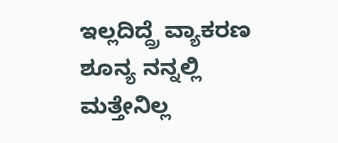ಇಲ್ಲದಿದ್ದ್ರೆ ವ್ಯಾಕರಣ ಶೂನ್ಯ ನನ್ನಲ್ಲಿ ಮತ್ತೇನಿಲ್ಲ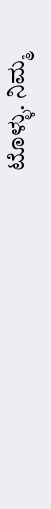ಟೊಳ್ಳು. ನಿಮ್ಮ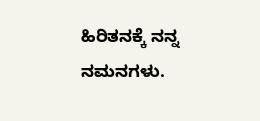ಹಿರಿತನಕ್ಕೆ ನನ್ನ ನಮನಗಳು.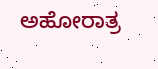ಅಹೋರಾತ್ರ